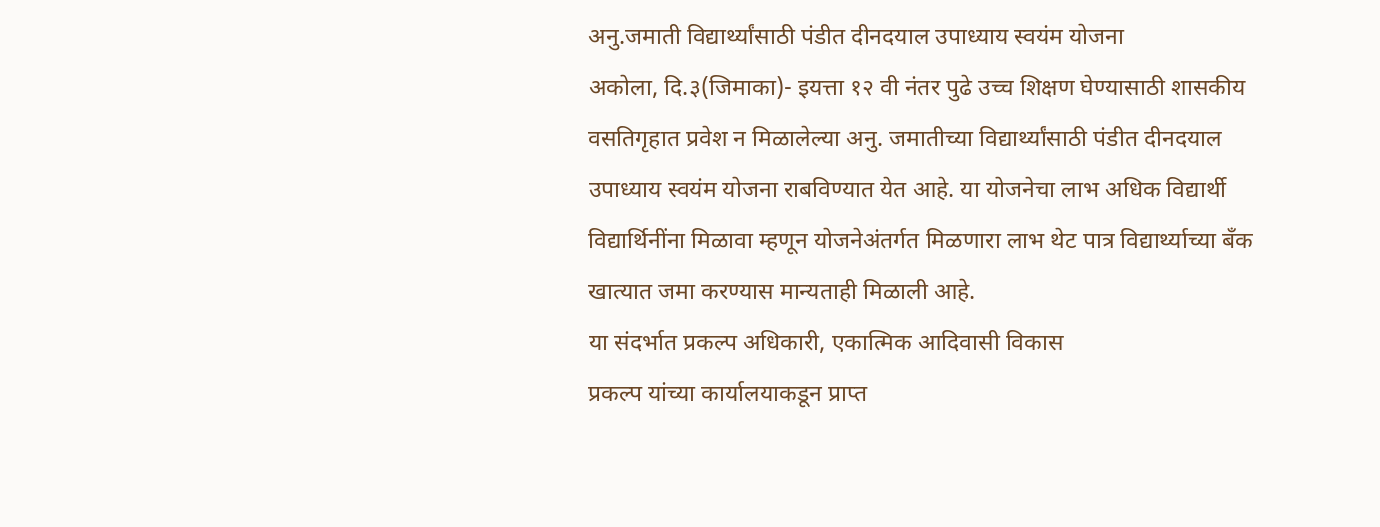अनु.जमाती विद्यार्थ्यांसाठी पंडीत दीनदयाल उपाध्याय स्वयंम योजना
अकोला, दि.३(जिमाका)- इयत्ता १२ वी नंतर पुढे उच्च शिक्षण घेण्यासाठी शासकीय वसतिगृहात प्रवेश न मिळालेल्या अनु. जमातीच्या विद्यार्थ्यांसाठी पंडीत दीनदयाल उपाध्याय स्वयंम योजना राबविण्यात येत आहे. या योजनेचा लाभ अधिक विद्यार्थी विद्यार्थिनींना मिळावा म्हणून योजनेअंतर्गत मिळणारा लाभ थेट पात्र विद्यार्थ्याच्या बॅंक खात्यात जमा करण्यास मान्यताही मिळाली आहे.
या संदर्भात प्रकल्प अधिकारी, एकात्मिक आदिवासी विकास
प्रकल्प यांच्या कार्यालयाकडून प्राप्त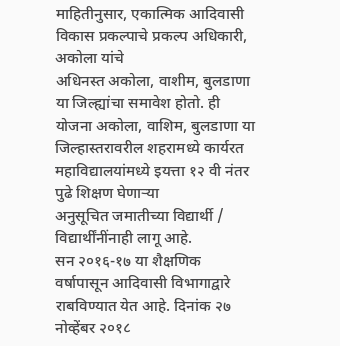माहितीनुसार, एकात्मिक आदिवासी विकास प्रकल्पाचे प्रकल्प अधिकारी, अकोला यांचे
अधिनस्त अकोला, वाशीम, बुलडाणा या जिल्ह्यांचा समावेश होतो. ही योजना अकोला, वाशिम, बुलडाणा या
जिल्हास्तरावरील शहरामध्ये कार्यरत महाविद्यालयांमध्ये इयत्ता १२ वी नंतर पुढे शिक्षण घेणाऱ्या
अनुसूचित जमातीच्या विद्यार्थी / विद्यार्थींनींनाही लागू आहे.
सन २०१६-१७ या शैक्षणिक वर्षापासून आदिवासी विभागाद्वारे राबविण्यात येत आहे. दिनांक २७ नोव्हेंबर २०१८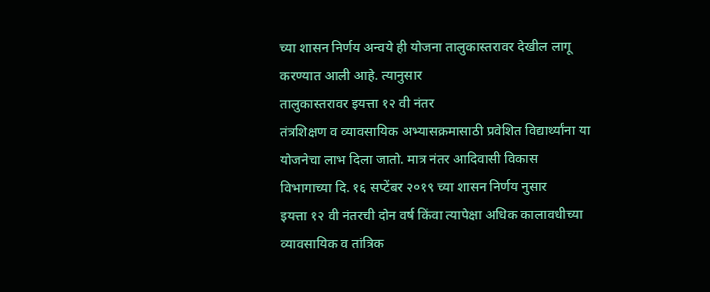च्या शासन निर्णय अन्वये ही योजना तालुकास्तरावर देखील लागू करण्यात आली आहे. त्यानुसार
तालुकास्तरावर इयत्ता १२ वी नंतर
तंत्रशिक्षण व व्यावसायिक अभ्यासक्रमासाठी प्रवेशित विद्यार्थ्यांना या योजनेचा लाभ दिला जातो. मात्र नंतर आदिवासी विकास विभागाच्या दि. १६ सप्टेंबर २०१९ च्या शासन निर्णय नुसार
इयत्ता १२ वी नंतरची दोन वर्ष किंवा त्यापेक्षा अधिक कालावधीच्या व्यावसायिक व तांत्रिक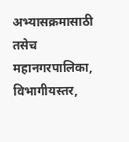अभ्यासक्रमासाठी तसेच महानगरपालिका, विभागीयस्तर,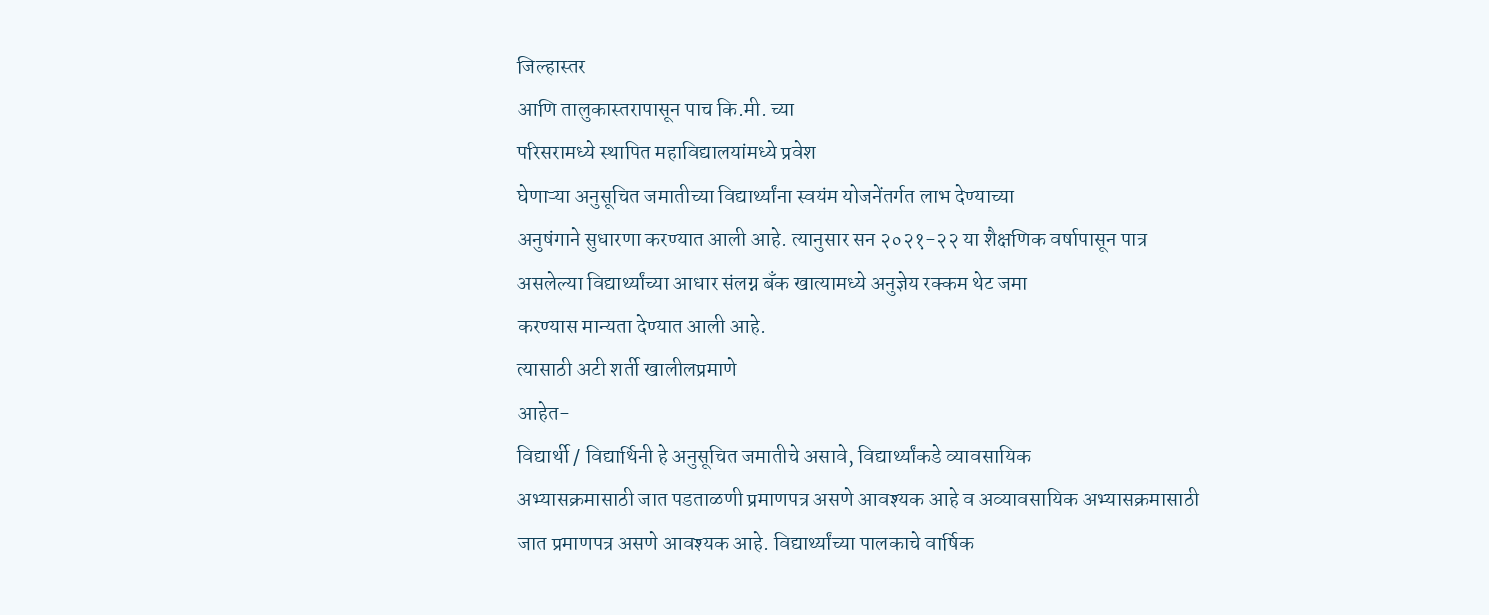जिल्हास्तर
आणि तालुकास्तरापासून पाच कि.मी. च्या
परिसरामध्ये स्थापित महाविद्यालयांमध्ये प्रवेश
घेणाऱ्या अनुसूचित जमातीच्या विद्यार्थ्यांना स्वयंम योजनेंतर्गत लाभ देण्याच्या
अनुषंगाने सुधारणा करण्यात आली आहे. त्यानुसार सन २०२१-२२ या शैक्षणिक वर्षापासून पात्र
असलेल्या विद्यार्थ्यांच्या आधार संलग्न बँक खात्यामध्ये अनुज्ञेय रक्कम थेट जमा
करण्यास मान्यता देण्यात आली आहे.
त्यासाठी अटी शर्ती खालीलप्रमाणे
आहेत-
विद्यार्थी / विद्यार्थिनी हे अनुसूचित जमातीचे असावे, विद्यार्थ्यांकडे व्यावसायिक
अभ्यासक्रमासाठी जात पडताळणी प्रमाणपत्र असणे आवश्यक आहे व अव्यावसायिक अभ्यासक्रमासाठी
जात प्रमाणपत्र असणे आवश्यक आहे. विद्यार्थ्यांच्या पालकाचे वार्षिक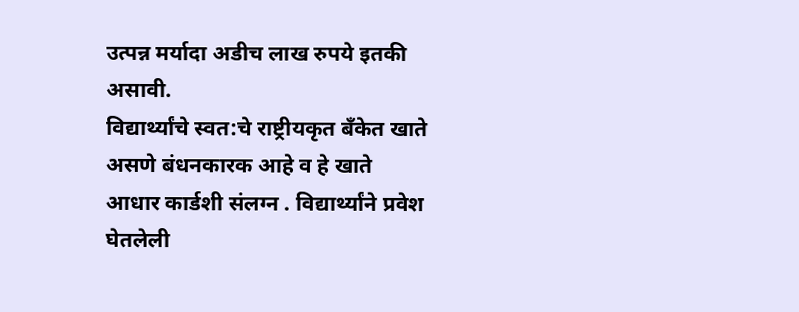उत्पन्न मर्यादा अडीच लाख रुपये इतकी असावी.
विद्यार्थ्यांचे स्वत:चे राष्ट्रीयकृत बँकेत खाते असणे बंधनकारक आहे व हे खाते
आधार कार्डशी संलग्न . विद्यार्थ्यांने प्रवेश घेतलेली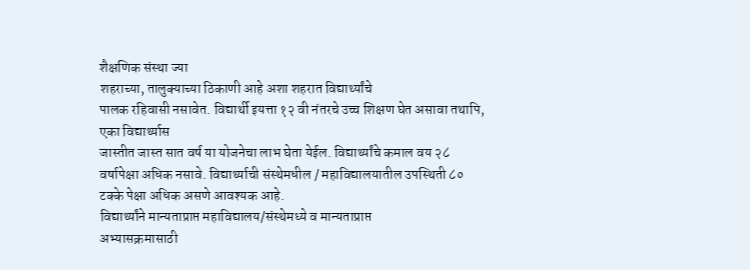शैक्षणिक संस्था ज्या
शहराच्या, तालुक्याच्या ठिकाणी आहे अशा शहरात विद्यार्थ्यांचे
पालक रहिवासी नसावेत. विद्यार्थी इयत्ता १२ वी नंतरचे उच्च शिक्षण घेत असावा तथापि, एका विद्यार्थ्यास
जास्तीत जास्त सात वर्ष या योजनेचा लाभ घेता येईल. विद्यार्थ्यांचे कमाल वय २८ वर्षापेक्षा अधिक नसावे. विद्यार्थ्याची संस्थेमधील / महाविद्यालयातील उपस्थिती ८० टक्के पेक्षा अधिक असणे आवश्यक आहे.
विद्यार्थ्यांने मान्यताप्राप्त महाविद्यालय/संस्थेमध्ये व मान्यताप्राप्त
अभ्यासक्रमासाठी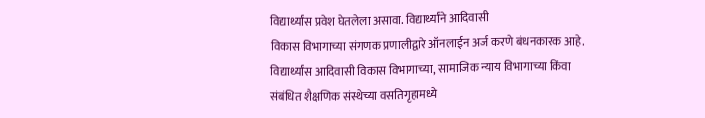विद्यार्थ्यांस प्रवेश घेतलेला असावा. विद्यार्थ्यांने आदिवासी
विकास विभागाच्या संगणक प्रणालीद्वारे ऑनलाईन अर्ज करणे बंधनकारक आहे.
विद्यार्थ्यांस आदिवासी विकास विभागाच्या, सामाजिक न्याय विभागाच्या किंवा
संबंधित शैक्षणिक संस्थेच्या वसतिगृहामध्ये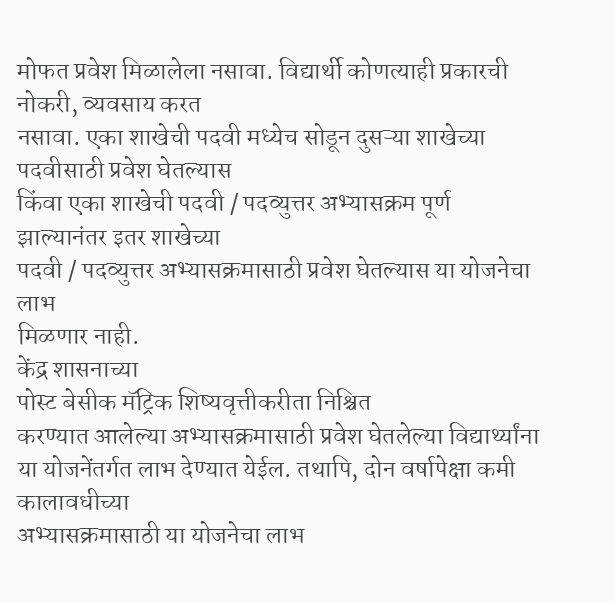मोफत प्रवेश मिळालेला नसावा. विद्यार्थी कोणत्याही प्रकारची नोकरी, व्यवसाय करत
नसावा. एका शाखेची पदवी मध्येच सोडून दुसऱ्या शाखेच्या पदवीसाठी प्रवेश घेतल्यास
किंवा एका शाखेची पदवी / पदव्युत्तर अभ्यासक्रम पूर्ण झाल्यानंतर इतर शाखेच्या
पदवी / पदव्युत्तर अभ्यासक्रमासाठी प्रवेश घेतल्यास या योजनेचा लाभ
मिळणार नाही.
केंद्र शासनाच्या
पोस्ट बेसीक मॅट्रिक शिष्यवृत्तीकरीता निश्चित
करण्यात आलेल्या अभ्यासक्रमासाठी प्रवेश घेतलेल्या विद्यार्थ्यांना या योजनेंतर्गत लाभ देण्यात येईल. तथापि, दोन वर्षापेक्षा कमी कालावधीच्या
अभ्यासक्रमासाठी या योजनेचा लाभ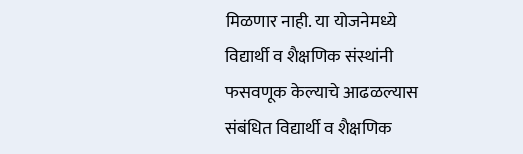मिळणार नाही. या योजनेमध्ये
विद्यार्थी व शैक्षणिक संस्थांनी फसवणूक केल्याचे आढळल्यास संबंधित विद्यार्थी व शैक्षणिक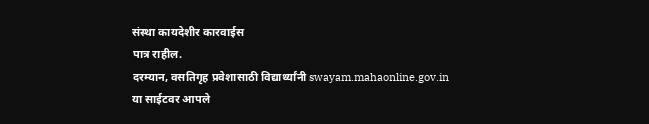संस्था कायदेशीर कारवाईस
पात्र राहील.
दरम्यान, वसतिगृह प्रवेशासाठी विद्यार्थ्यांनी swayam.mahaonline.gov.in
या साईटवर आपले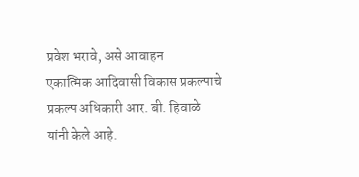प्रवेश भरावे, असे आवाहन
एकात्मिक आदिवासी विकास प्रकल्पाचे प्रकल्प अधिकारी आर. बी. हिवाळे यांनी केले आहे.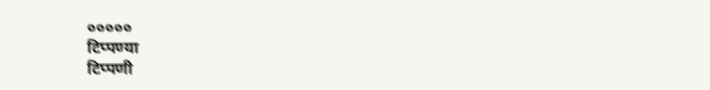०००००
टिप्पण्या
टिप्पणी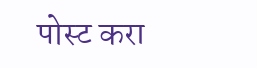पोस्ट करा